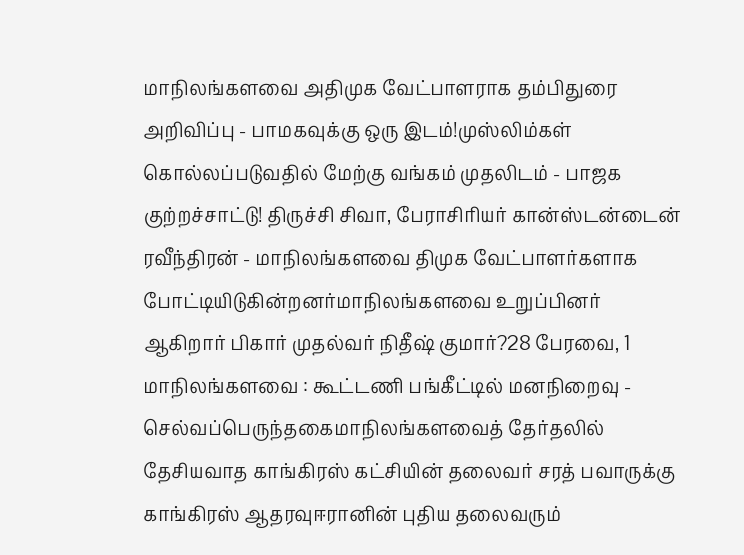மாநிலங்களவை அதிமுக வேட்பாளராக தம்பிதுரை அறிவிப்பு - பாமகவுக்கு ஒரு இடம்!முஸ்லிம்கள் கொல்லப்படுவதில் மேற்கு வங்கம் முதலிடம் - பாஜக குற்றச்சாட்டு! திருச்சி சிவா, பேராசிரியர் கான்ஸ்டன்டைன் ரவீந்திரன் - மாநிலங்களவை திமுக வேட்பாளர்களாக போட்டியிடுகின்றனர்மாநிலங்களவை உறுப்பினர் ஆகிறார் பிகார் முதல்வர் நிதீஷ் குமார்?28 பேரவை, 1 மாநிலங்களவை : கூட்டணி பங்கீட்டில் மனநிறைவு - செல்வப்பெருந்தகைமாநிலங்களவைத் தேர்தலில் தேசியவாத காங்கிரஸ் கட்சியின் தலைவர் சரத் பவாருக்கு காங்கிரஸ் ஆதரவுஈரானின் புதிய தலைவரும்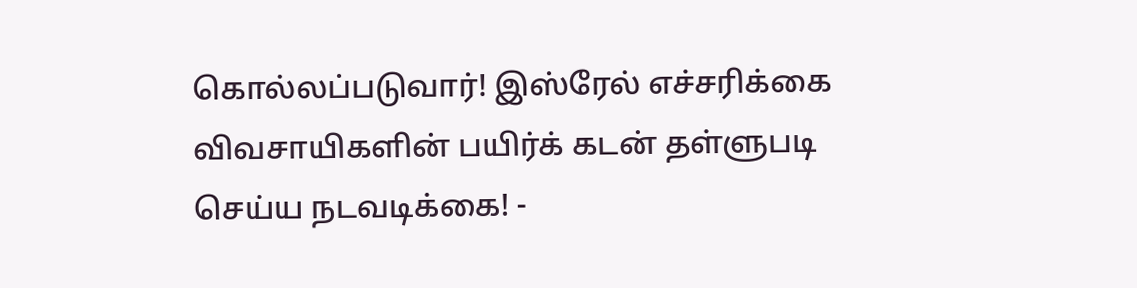கொல்லப்படுவார்! இஸ்ரேல் எச்சரிக்கை விவசாயிகளின் பயிர்க் கடன் தள்ளுபடி செய்ய நடவடிக்கை! -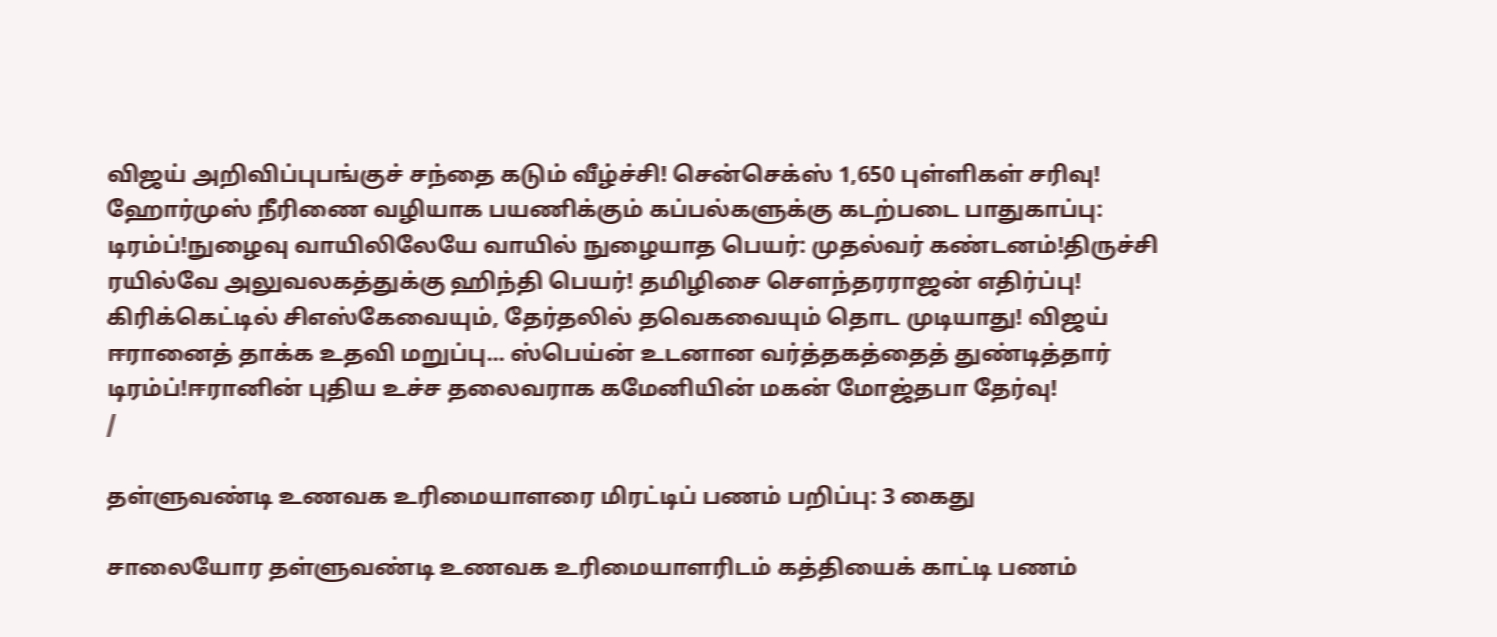விஜய் அறிவிப்புபங்குச் சந்தை கடும் வீழ்ச்சி! சென்செக்ஸ் 1,650 புள்ளிகள் சரிவு! ஹோர்முஸ் நீரிணை வழியாக பயணிக்கும் கப்பல்களுக்கு கடற்படை பாதுகாப்பு: டிரம்ப்!நுழைவு வாயிலிலேயே வாயில் நுழையாத பெயர்: முதல்வர் கண்டனம்!திருச்சி ரயில்வே அலுவலகத்துக்கு ஹிந்தி பெயர்! தமிழிசை செளந்தரராஜன் எதிர்ப்பு! கிரிக்கெட்டில் சிஎஸ்கேவையும், தேர்தலில் தவெகவையும் தொட முடியாது! விஜய் ஈரானைத் தாக்க உதவி மறுப்பு... ஸ்பெய்ன் உடனான வர்த்தகத்தைத் துண்டித்தார் டிரம்ப்!ஈரானின் புதிய உச்ச தலைவராக கமேனியின் மகன் மோஜ்தபா தேர்வு!
/

தள்ளுவண்டி உணவக உரிமையாளரை மிரட்டிப் பணம் பறிப்பு: 3 கைது

சாலையோர தள்ளுவண்டி உணவக உரிமையாளரிடம் கத்தியைக் காட்டி பணம்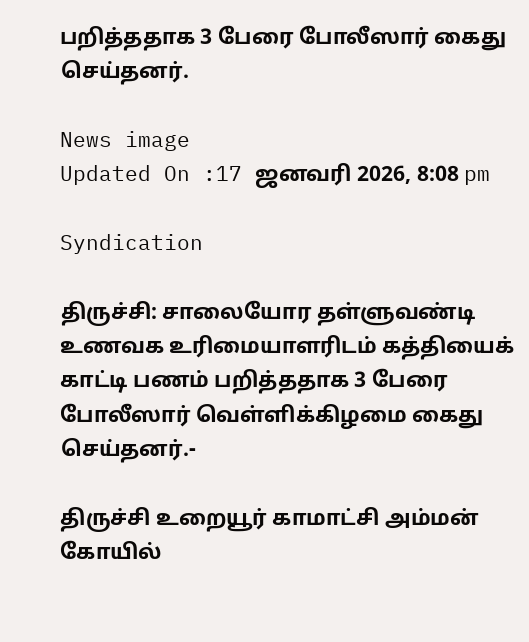பறித்ததாக 3 பேரை போலீஸார் கைது செய்தனர்.

News image
Updated On :17 ஜனவரி 2026, 8:08 pm

Syndication

திருச்சி: சாலையோர தள்ளுவண்டி உணவக உரிமையாளரிடம் கத்தியைக் காட்டி பணம் பறித்ததாக 3 பேரை போலீஸார் வெள்ளிக்கிழமை கைது செய்தனர்.-

திருச்சி உறையூர் காமாட்சி அம்மன் கோயில்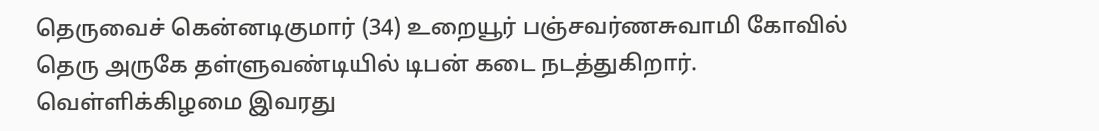தெருவைச் கென்னடிகுமார் (34) உறையூர் பஞ்சவர்ணசுவாமி கோவில் தெரு அருகே தள்ளுவண்டியில் டிபன் கடை நடத்துகிறார். வெள்ளிக்கிழமை இவரது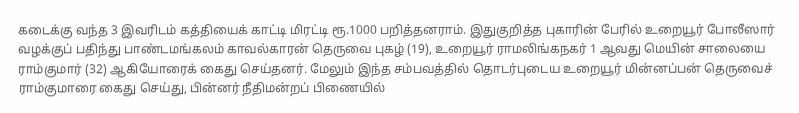கடைக்கு வந்த 3 இவரிடம் கத்தியைக் காட்டி மிரட்டி ரூ.1000 பறித்தனராம். இதுகுறித்த புகாரின் பேரில் உறையூர் போலீஸார் வழக்குப் பதிந்து பாண்டமங்கலம் காவல்காரன் தெருவை புகழ் (19), உறையூர் ராமலிங்கநகர் 1 ஆவது மெயின் சாலையை ராம்குமார் (32) ஆகியோரைக் கைது செய்தனர். மேலும் இந்த சம்பவத்தில் தொடர்புடைய உறையூர் மின்னப்பன் தெருவைச் ராம்குமாரை கைது செய்து, பின்னர் நீதிமன்றப் பிணையில்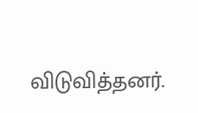விடுவித்தனர்.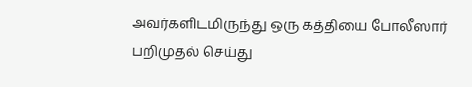அவர்களிடமிருந்து ஒரு கத்தியை போலீஸார் பறிமுதல் செய்து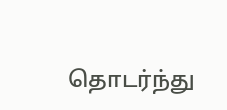தொடர்ந்து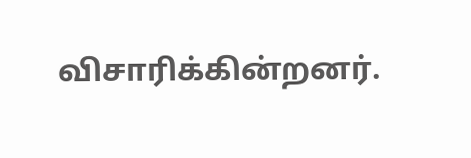விசாரிக்கின்றனர்.